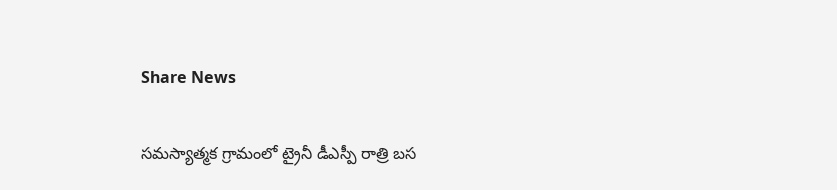Share News

సమస్యాత్మక గ్రామంలో ట్రైనీ డీఎస్పీ రాత్రి బస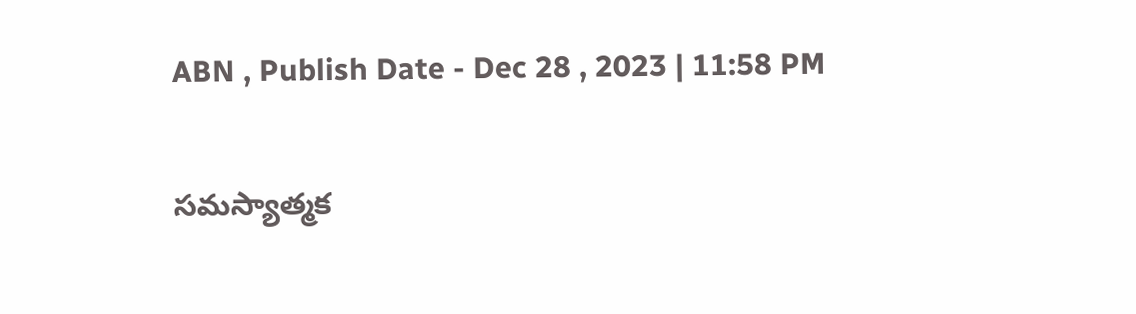ABN , Publish Date - Dec 28 , 2023 | 11:58 PM

సమస్యాత్మక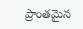ప్రాంతమైన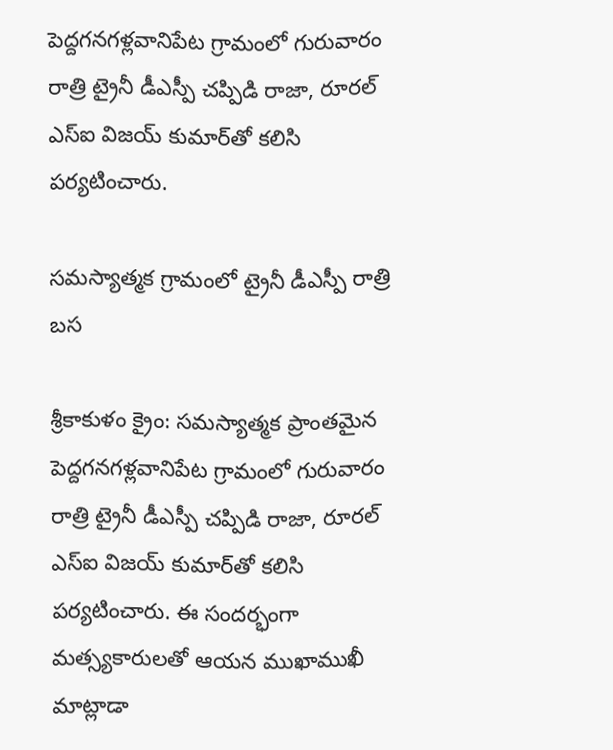పెద్దగనగళ్లవానిపేట గ్రామంలో గురువారం రాత్రి ట్రైనీ డీఎస్పీ చప్పిడి రాజా, రూరల్‌ ఎస్‌ఐ విజయ్‌ కుమార్‌తో కలిసి పర్యటించారు.

సమస్యాత్మక గ్రామంలో ట్రైనీ డీఎస్పీ రాత్రి బస

శ్రీకాకుళం క్రైం: సమస్యాత్మక ప్రాంతమైన పెద్దగనగళ్లవానిపేట గ్రామంలో గురువారం రాత్రి ట్రైనీ డీఎస్పీ చప్పిడి రాజా, రూరల్‌ ఎస్‌ఐ విజయ్‌ కుమార్‌తో కలిసి పర్యటించారు. ఈ సందర్భంగా మత్స్యకారులతో ఆయన ముఖాముఖీ మాట్లాడా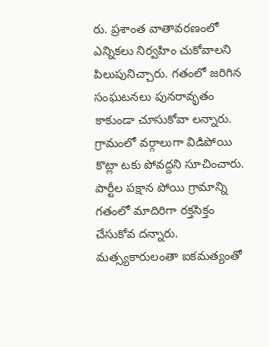రు. ప్రశాంత వాతావరణంలో ఎన్నికలు నిర్వహిం చుకోవాలని పిలుపునిచ్చారు. గతంలో జరిగిన సంఘటనలు పునరావృతం కాకుండా చూసుకోవా లన్నారు. గ్రామంలో వర్గాలుగా విడిపోయి కొట్లా టకు పోవద్దని సూచించారు. పార్టీల పక్షాన పోయి గ్రామాన్ని గతంలో మాదిరిగా రక్తసిక్తం చేసుకోవ దన్నారు. మత్స్యకారులంతా ఐకమత్యంతో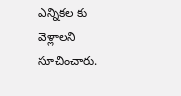ఎన్నికల కు వెళ్లాలని సూచించారు.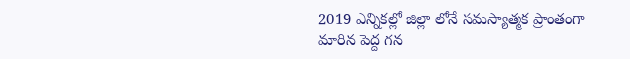2019 ఎన్నికల్లో జిల్లా లోనే సమస్యాత్మక ప్రాంతంగా మారిన పెద్ద గన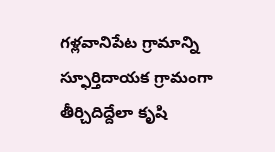గళ్లవానిపేట గ్రామాన్ని స్ఫూర్తిదాయక గ్రామంగా తీర్చిదిద్దేలా కృషి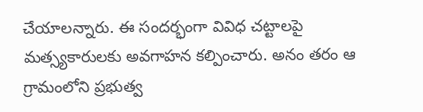చేయాలన్నారు. ఈ సందర్భంగా వివిధ చట్టాలపై మత్స్యకారులకు అవగాహన కల్పించారు. అనం తరం ఆ గ్రామంలోని ప్రభుత్వ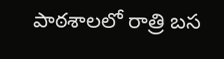పాఠశాలలో రాత్రి బస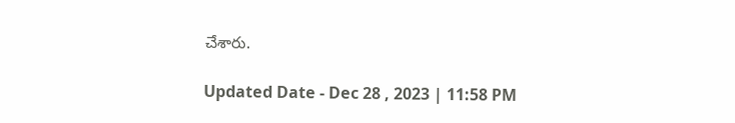చేశారు.

Updated Date - Dec 28 , 2023 | 11:58 PM